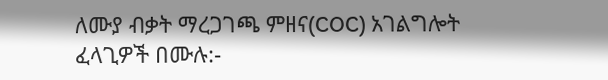ለሙያ ብቃት ማረጋገጫ ምዘና(COC) አገልግሎት ፈላጊዎች በሙሉ:-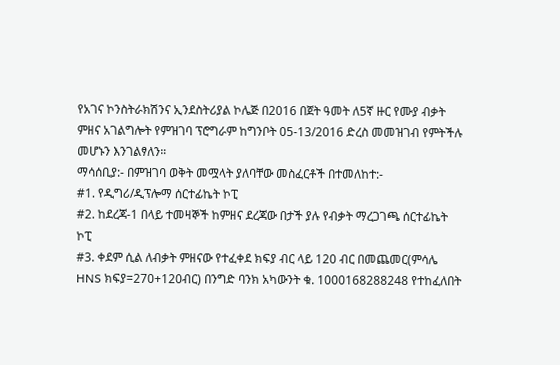የአገና ኮንስትራክሽንና ኢንደስትሪያል ኮሌጅ በ2016 በጀት ዓመት ለ5ኛ ዙር የሙያ ብቃት ምዘና አገልግሎት የምዝገባ ፕሮግራም ከግንቦት 05-13/2016 ድረስ መመዝገብ የምትችሉ መሆኑን እንገልፃለን።
ማሳሰቢያ:- በምዝገባ ወቅት መሟላት ያለባቸው መስፈርቶች በተመለከተ:-
#1. የዲግሪ/ዲፕሎማ ሰርተፊኬት ኮፒ
#2. ከደረጃ-1 በላይ ተመዛኞች ከምዘና ደረጃው በታች ያሉ የብቃት ማረጋገጫ ሰርተፊኬት ኮፒ
#3. ቀደም ሲል ለብቃት ምዘናው የተፈቀደ ክፍያ ብር ላይ 120 ብር በመጨመር(ምሳሌ HNS ክፍያ=270+120ብር) በንግድ ባንክ አካውንት ቁ. 1000168288248 የተከፈለበት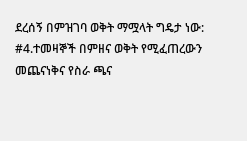ደረሰኝ በምዝገባ ወቅት ማሟላት ግዴታ ነው:
#4.ተመዛኞች በምዘና ወቅት የሚፈጠረውን መጨናነቅና የስራ ጫና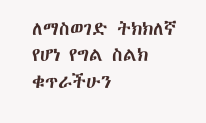ለማስወገድ ትክክለኛ የሆነ የግል ስልክ ቁጥራችሁን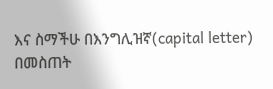እና ስማችሁ በእንግሊዝኛ(capital letter) በመስጠት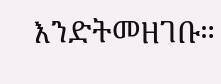እንድትመዘገቡ።